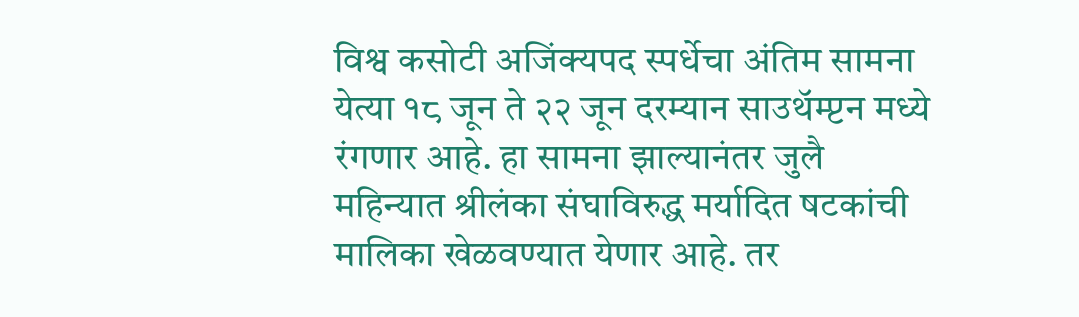विश्व कसोटी अजिंक्यपद स्पर्धेचा अंतिम सामना येत्या १८ जून ते २२ जून दरम्यान साउथॅम्प्टन मध्ये रंगणार आहे. हा सामना झाल्यानंतर जुलै महिन्यात श्रीलंका संघाविरुद्ध मर्यादित षटकांची मालिका खेळवण्यात येणार आहे. तर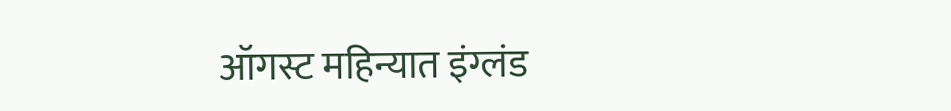ऑगस्ट महिन्यात इंग्लंड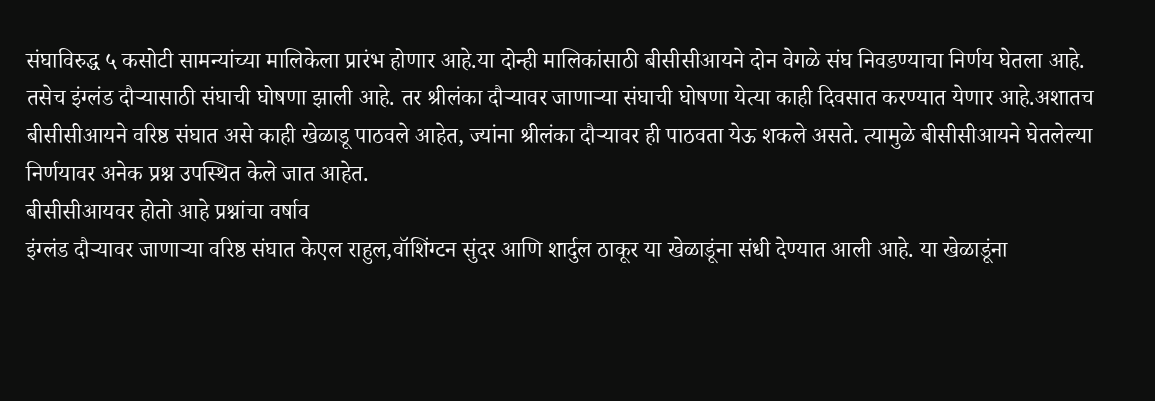संघाविरुद्ध ५ कसोटी सामन्यांच्या मालिकेला प्रारंभ होणार आहे.या दोन्ही मालिकांसाठी बीसीसीआयने दोन वेगळे संघ निवडण्याचा निर्णय घेतला आहे. तसेच इंग्लंड दौऱ्यासाठी संघाची घोषणा झाली आहे. तर श्रीलंका दौऱ्यावर जाणाऱ्या संघाची घोषणा येत्या काही दिवसात करण्यात येणार आहे.अशातच बीसीसीआयने वरिष्ठ संघात असे काही खेळाडू पाठवले आहेत, ज्यांना श्रीलंका दौऱ्यावर ही पाठवता येऊ शकले असते. त्यामुळे बीसीसीआयने घेतलेल्या निर्णयावर अनेक प्रश्न उपस्थित केले जात आहेत.
बीसीसीआयवर होतो आहे प्रश्नांचा वर्षाव
इंग्लंड दौऱ्यावर जाणाऱ्या वरिष्ठ संघात केएल राहुल,वॉशिंग्टन सुंदर आणि शार्दुल ठाकूर या खेळाडूंना संधी देण्यात आली आहे. या खेळाडूंना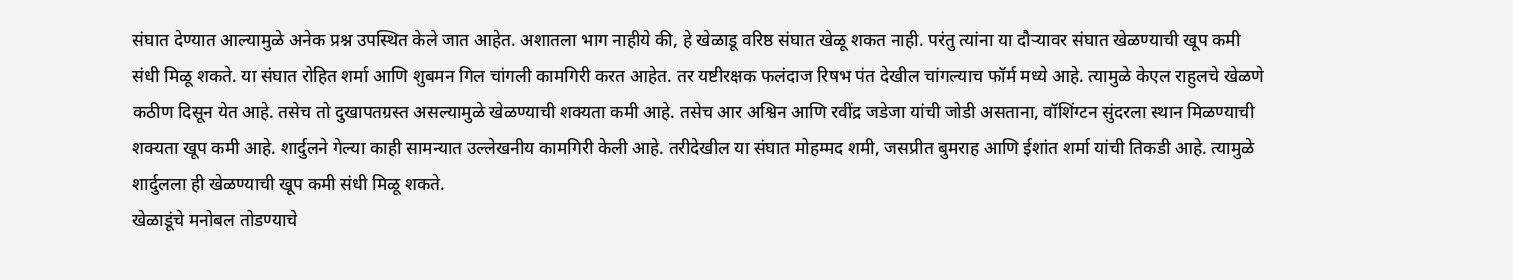संघात देण्यात आल्यामुळे अनेक प्रश्न उपस्थित केले जात आहेत. अशातला भाग नाहीये की, हे खेळाडू वरिष्ठ संघात खेळू शकत नाही. परंतु त्यांना या दौऱ्यावर संघात खेळण्याची खूप कमी संधी मिळू शकते. या संघात रोहित शर्मा आणि शुबमन गिल चांगली कामगिरी करत आहेत. तर यष्टीरक्षक फलंदाज रिषभ पंत देखील चांगल्याच फॉर्म मध्ये आहे. त्यामुळे केएल राहुलचे खेळणे कठीण दिसून येत आहे. तसेच तो दुखापतग्रस्त असल्यामुळे खेळण्याची शक्यता कमी आहे. तसेच आर अश्विन आणि रवींद्र जडेजा यांची जोडी असताना, वॉशिंग्टन सुंदरला स्थान मिळण्याची शक्यता खूप कमी आहे. शार्दुलने गेल्या काही सामन्यात उल्लेखनीय कामगिरी केली आहे. तरीदेखील या संघात मोहम्मद शमी, जसप्रीत बुमराह आणि ईशांत शर्मा यांची तिकडी आहे. त्यामुळे शार्दुलला ही खेळण्याची खूप कमी संधी मिळू शकते.
खेळाडूंचे मनोबल तोडण्याचे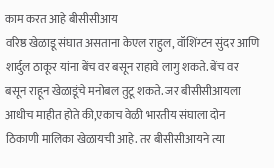काम करत आहे बीसीसीआय
वरिष्ठ खेळाडू संघात असताना केएल राहुल, वॉशिंग्टन सुंदर आणि शार्दुल ठाकूर यांना बेंच वर बसून राहावे लागु शकते. बेंच वर बसून राहून खेळाडूंचे मनोबल तुटू शकते. जर बीसीसीआयला आधीच माहीत होते की,एकाच वेळी भारतीय संघाला दोन ठिकाणी मालिका खेळायची आहे. तर बीसीसीआयने त्या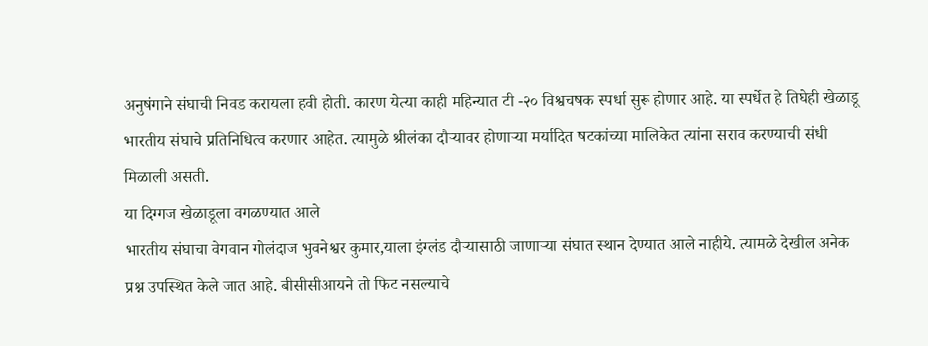अनुषंगाने संघाची निवड करायला हवी होती. कारण येत्या काही महिन्यात टी -२० विश्वचषक स्पर्धा सुरू होणार आहे. या स्पर्धेत हे तिघेही खेळाडू भारतीय संघाचे प्रतिनिधित्व करणार आहेत. त्यामुळे श्रीलंका दौऱ्यावर होणाऱ्या मर्यादित षटकांच्या मालिकेत त्यांना सराव करण्याची संधी मिळाली असती.
या दिग्गज खेळाडूला वगळण्यात आले
भारतीय संघाचा वेगवान गोलंदाज भुवनेश्वर कुमार,याला इंग्लंड दौऱ्यासाठी जाणाऱ्या संघात स्थान देण्यात आले नाहीये. त्यामळे देखील अनेक प्रश्न उपस्थित केले जात आहे. बीसीसीआयने तो फिट नसल्याचे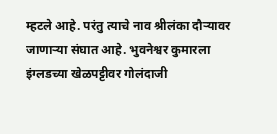म्हटले आहे. परंतु त्याचे नाव श्रीलंका दौऱ्यावर जाणाऱ्या संघात आहे. भुवनेश्वर कुमारला इंग्लडच्या खेळपट्टीवर गोलंदाजी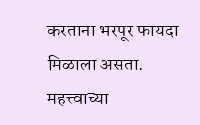करताना भरपूर फायदा मिळाला असता.
महत्त्वाच्या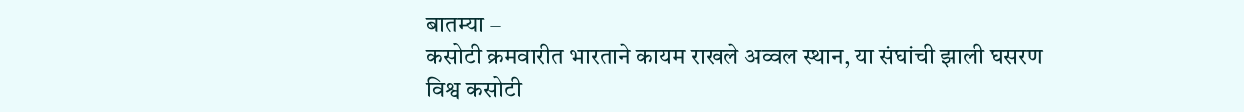बातम्या –
कसोटी क्रमवारीत भारताने कायम राखले अव्वल स्थान, या संघांची झाली घसरण
विश्व कसोटी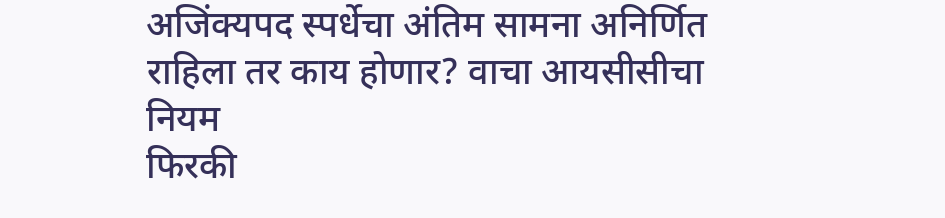अजिंक्यपद स्पर्धेचा अंतिम सामना अनिर्णित राहिला तर काय होणार? वाचा आयसीसीचा नियम
फिरकी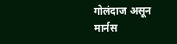गोलंदाज असून मार्नस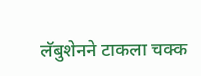लॅबुशेनने टाकला चक्क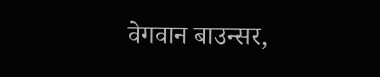वेगवान बाउन्सर,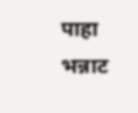पाहा भन्नाट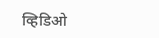व्हिडिओ